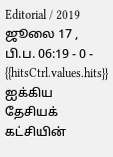Editorial / 2019 ஜூலை 17 , பி.ப. 06:19 - 0 - {{hitsCtrl.values.hits}}
ஐக்கிய தேசியக் கட்சியின்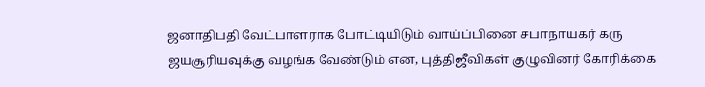ஜனாதிபதி வேட்பாளராக போட்டியிடும் வாய்ப்பினை சபாநாயகர் கரு ஜயசூரியவுக்கு வழங்க வேண்டும் என, புத்திஜீவிகள் குழுவினர் கோரிக்கை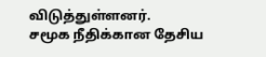விடுத்துள்ளனர்.
சமூக நீதிக்கான தேசிய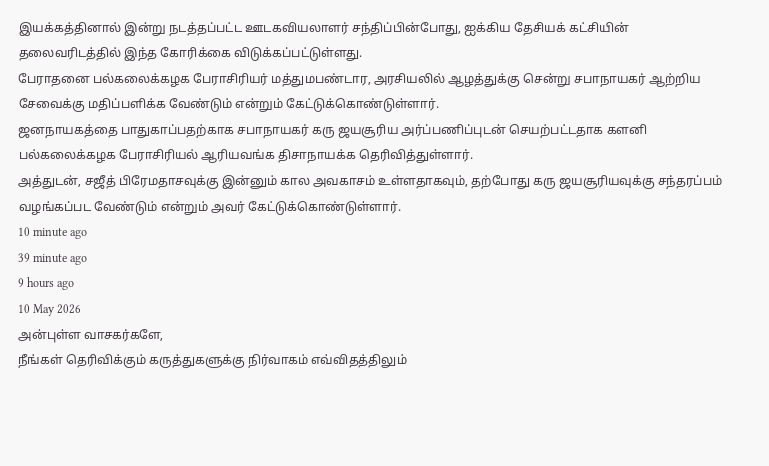இயக்கத்தினால் இன்று நடத்தப்பட்ட ஊடகவியலாளர் சந்திப்பின்போது, ஐக்கிய தேசியக் கட்சியின் தலைவரிடத்தில் இந்த கோரிக்கை விடுக்கப்பட்டுள்ளது.
பேராதனை பல்கலைக்கழக பேராசிரியர் மத்துமபண்டார, அரசியலில் ஆழத்துக்கு சென்று சபாநாயகர் ஆற்றிய சேவைக்கு மதிப்பளிக்க வேண்டும் என்றும் கேட்டுக்கொண்டுள்ளார்.
ஜனநாயகத்தை பாதுகாப்பதற்காக சபாநாயகர் கரு ஜயசூரிய அர்ப்பணிப்புடன் செயற்பட்டதாக களனி பல்கலைக்கழக பேராசிரியல் ஆரியவங்க திசாநாயக்க தெரிவித்துள்ளார்.
அத்துடன், சஜீத் பிரேமதாசவுக்கு இன்னும் கால அவகாசம் உள்ளதாகவும், தற்போது கரு ஜயசூரியவுக்கு சந்தரப்பம் வழங்கப்பட வேண்டும் என்றும் அவர் கேட்டுக்கொண்டுள்ளார்.
10 minute ago
39 minute ago
9 hours ago
10 May 2026
அன்புள்ள வாசகர்களே,
நீங்கள் தெரிவிக்கும் கருத்துகளுக்கு நிர்வாகம் எவ்விதத்திலும்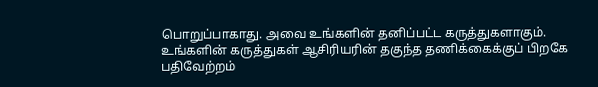பொறுப்பாகாது. அவை உங்களின் தனிப்பட்ட கருத்துகளாகும். உங்களின் கருத்துகள் ஆசிரியரின் தகுந்த தணிக்கைக்குப் பிறகே பதிவேற்றம்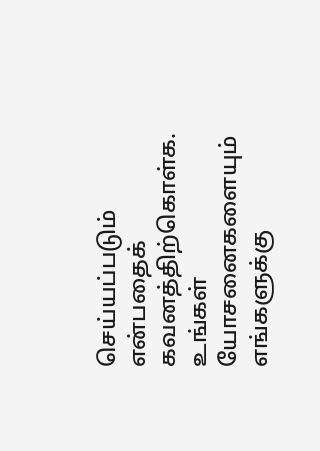செய்யப்படும் என்பதைக் கவனத்திற்கொள்க. உங்கள் யோசனைகளையும் எங்களுக்கு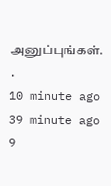அனுப்புங்கள். .
10 minute ago
39 minute ago
9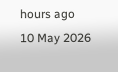hours ago
10 May 2026